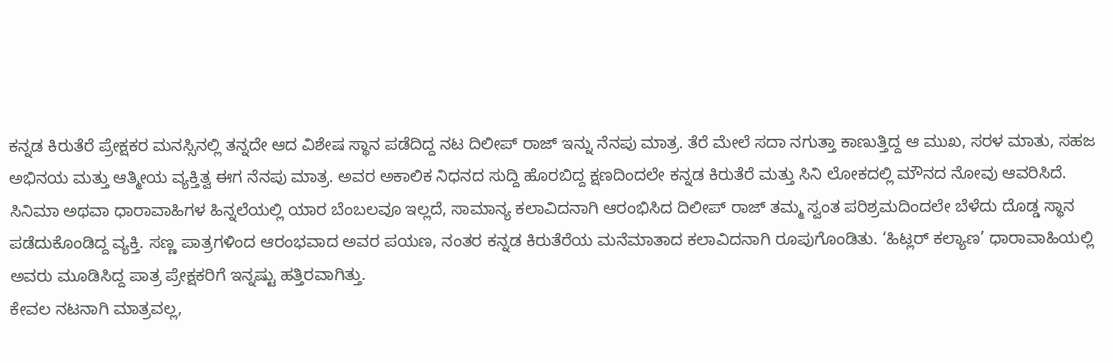ಕನ್ನಡ ಕಿರುತೆರೆ ಪ್ರೇಕ್ಷಕರ ಮನಸ್ಸಿನಲ್ಲಿ ತನ್ನದೇ ಆದ ವಿಶೇಷ ಸ್ಥಾನ ಪಡೆದಿದ್ದ ನಟ ದಿಲೀಪ್ ರಾಜ್ ಇನ್ನು ನೆನಪು ಮಾತ್ರ. ತೆರೆ ಮೇಲೆ ಸದಾ ನಗುತ್ತಾ ಕಾಣುತ್ತಿದ್ದ ಆ ಮುಖ, ಸರಳ ಮಾತು, ಸಹಜ ಅಭಿನಯ ಮತ್ತು ಆತ್ಮೀಯ ವ್ಯಕ್ತಿತ್ವ ಈಗ ನೆನಪು ಮಾತ್ರ. ಅವರ ಅಕಾಲಿಕ ನಿಧನದ ಸುದ್ದಿ ಹೊರಬಿದ್ದ ಕ್ಷಣದಿಂದಲೇ ಕನ್ನಡ ಕಿರುತೆರೆ ಮತ್ತು ಸಿನಿ ಲೋಕದಲ್ಲಿ ಮೌನದ ನೋವು ಆವರಿಸಿದೆ.
ಸಿನಿಮಾ ಅಥವಾ ಧಾರಾವಾಹಿಗಳ ಹಿನ್ನಲೆಯಲ್ಲಿ ಯಾರ ಬೆಂಬಲವೂ ಇಲ್ಲದೆ, ಸಾಮಾನ್ಯ ಕಲಾವಿದನಾಗಿ ಆರಂಭಿಸಿದ ದಿಲೀಪ್ ರಾಜ್ ತಮ್ಮ ಸ್ವಂತ ಪರಿಶ್ರಮದಿಂದಲೇ ಬೆಳೆದು ದೊಡ್ಡ ಸ್ಥಾನ ಪಡೆದುಕೊಂಡಿದ್ದ ವ್ಯಕ್ತಿ. ಸಣ್ಣ ಪಾತ್ರಗಳಿಂದ ಆರಂಭವಾದ ಅವರ ಪಯಣ, ನಂತರ ಕನ್ನಡ ಕಿರುತೆರೆಯ ಮನೆಮಾತಾದ ಕಲಾವಿದನಾಗಿ ರೂಪುಗೊಂಡಿತು. ‘ಹಿಟ್ಲರ್ ಕಲ್ಯಾಣ’ ಧಾರಾವಾಹಿಯಲ್ಲಿ ಅವರು ಮೂಡಿಸಿದ್ದ ಪಾತ್ರ ಪ್ರೇಕ್ಷಕರಿಗೆ ಇನ್ನಷ್ಟು ಹತ್ತಿರವಾಗಿತ್ತು.
ಕೇವಲ ನಟನಾಗಿ ಮಾತ್ರವಲ್ಲ,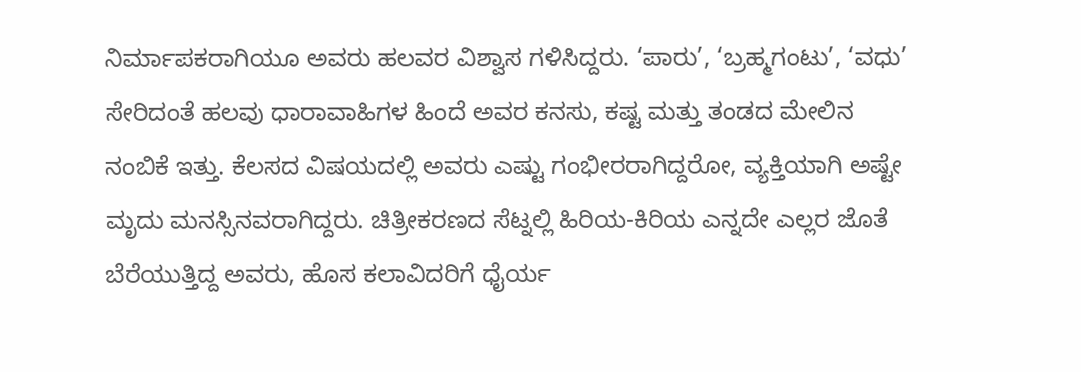ನಿರ್ಮಾಪಕರಾಗಿಯೂ ಅವರು ಹಲವರ ವಿಶ್ವಾಸ ಗಳಿಸಿದ್ದರು. ‘ಪಾರು’, ‘ಬ್ರಹ್ಮಗಂಟು’, ‘ವಧು’ ಸೇರಿದಂತೆ ಹಲವು ಧಾರಾವಾಹಿಗಳ ಹಿಂದೆ ಅವರ ಕನಸು, ಕಷ್ಟ ಮತ್ತು ತಂಡದ ಮೇಲಿನ ನಂಬಿಕೆ ಇತ್ತು. ಕೆಲಸದ ವಿಷಯದಲ್ಲಿ ಅವರು ಎಷ್ಟು ಗಂಭೀರರಾಗಿದ್ದರೋ, ವ್ಯಕ್ತಿಯಾಗಿ ಅಷ್ಟೇ ಮೃದು ಮನಸ್ಸಿನವರಾಗಿದ್ದರು. ಚಿತ್ರೀಕರಣದ ಸೆಟ್ನಲ್ಲಿ ಹಿರಿಯ-ಕಿರಿಯ ಎನ್ನದೇ ಎಲ್ಲರ ಜೊತೆ ಬೆರೆಯುತ್ತಿದ್ದ ಅವರು, ಹೊಸ ಕಲಾವಿದರಿಗೆ ಧೈರ್ಯ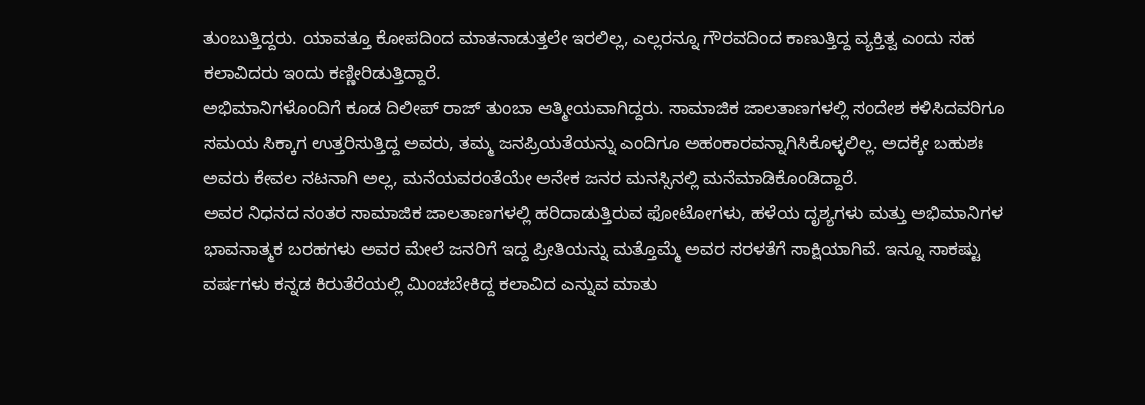ತುಂಬುತ್ತಿದ್ದರು. ಯಾವತ್ತೂ ಕೋಪದಿಂದ ಮಾತನಾಡುತ್ತಲೇ ಇರಲಿಲ್ಲ, ಎಲ್ಲರನ್ನೂ ಗೌರವದಿಂದ ಕಾಣುತ್ತಿದ್ದ ವ್ಯಕ್ತಿತ್ವ ಎಂದು ಸಹ ಕಲಾವಿದರು ಇಂದು ಕಣ್ಣೀರಿಡುತ್ತಿದ್ದಾರೆ.
ಅಭಿಮಾನಿಗಳೊಂದಿಗೆ ಕೂಡ ದಿಲೀಪ್ ರಾಜ್ ತುಂಬಾ ಆತ್ಮೀಯವಾಗಿದ್ದರು. ಸಾಮಾಜಿಕ ಜಾಲತಾಣಗಳಲ್ಲಿ ಸಂದೇಶ ಕಳಿಸಿದವರಿಗೂ ಸಮಯ ಸಿಕ್ಕಾಗ ಉತ್ತರಿಸುತ್ತಿದ್ದ ಅವರು, ತಮ್ಮ ಜನಪ್ರಿಯತೆಯನ್ನು ಎಂದಿಗೂ ಅಹಂಕಾರವನ್ನಾಗಿಸಿಕೊಳ್ಳಲಿಲ್ಲ. ಅದಕ್ಕೇ ಬಹುಶಃ ಅವರು ಕೇವಲ ನಟನಾಗಿ ಅಲ್ಲ, ಮನೆಯವರಂತೆಯೇ ಅನೇಕ ಜನರ ಮನಸ್ಸಿನಲ್ಲಿ ಮನೆಮಾಡಿಕೊಂಡಿದ್ದಾರೆ.
ಅವರ ನಿಧನದ ನಂತರ ಸಾಮಾಜಿಕ ಜಾಲತಾಣಗಳಲ್ಲಿ ಹರಿದಾಡುತ್ತಿರುವ ಫೋಟೋಗಳು, ಹಳೆಯ ದೃಶ್ಯಗಳು ಮತ್ತು ಅಭಿಮಾನಿಗಳ ಭಾವನಾತ್ಮಕ ಬರಹಗಳು ಅವರ ಮೇಲೆ ಜನರಿಗೆ ಇದ್ದ ಪ್ರೀತಿಯನ್ನು ಮತ್ತೊಮ್ಮೆ ಅವರ ಸರಳತೆಗೆ ಸಾಕ್ಷಿಯಾಗಿವೆ. ಇನ್ನೂ ಸಾಕಷ್ಟು ವರ್ಷಗಳು ಕನ್ನಡ ಕಿರುತೆರೆಯಲ್ಲಿ ಮಿಂಚಬೇಕಿದ್ದ ಕಲಾವಿದ ಎನ್ನುವ ಮಾತು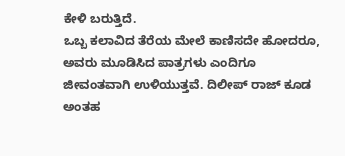ಕೇಳಿ ಬರುತ್ತಿದೆ.
ಒಬ್ಬ ಕಲಾವಿದ ತೆರೆಯ ಮೇಲೆ ಕಾಣಿಸದೇ ಹೋದರೂ, ಅವರು ಮೂಡಿಸಿದ ಪಾತ್ರಗಳು ಎಂದಿಗೂ ಜೀವಂತವಾಗಿ ಉಳಿಯುತ್ತವೆ. ದಿಲೀಪ್ ರಾಜ್ ಕೂಡ ಅಂತಹ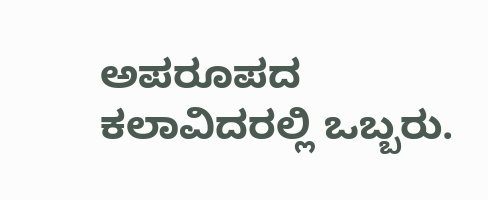ಅಪರೂಪದ ಕಲಾವಿದರಲ್ಲಿ ಒಬ್ಬರು.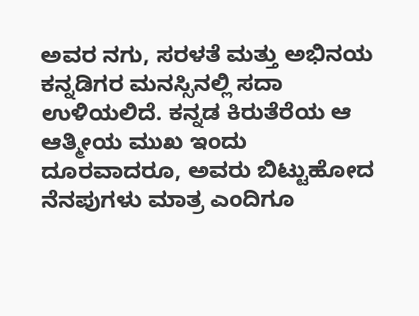ಅವರ ನಗು, ಸರಳತೆ ಮತ್ತು ಅಭಿನಯ ಕನ್ನಡಿಗರ ಮನಸ್ಸಿನಲ್ಲಿ ಸದಾ ಉಳಿಯಲಿದೆ. ಕನ್ನಡ ಕಿರುತೆರೆಯ ಆ ಆತ್ಮೀಯ ಮುಖ ಇಂದು ದೂರವಾದರೂ, ಅವರು ಬಿಟ್ಟುಹೋದ ನೆನಪುಗಳು ಮಾತ್ರ ಎಂದಿಗೂ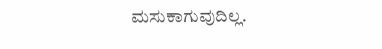ಮಸುಕಾಗುವುದಿಲ್ಲ.